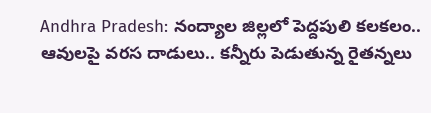Andhra Pradesh: నంద్యాల జిల్లలో పెద్దపులి కలకలం.. ఆవులపై వరస దాడులు.. కన్నీరు పెడుతున్న రైతన్నలు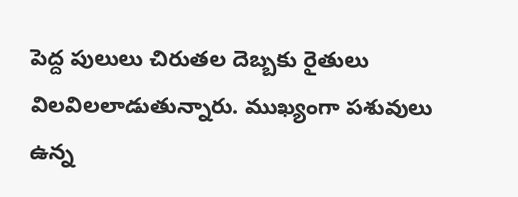పెద్ద పులులు చిరుతల దెబ్బకు రైతులు విలవిలలాడుతున్నారు. ముఖ్యంగా పశువులు ఉన్న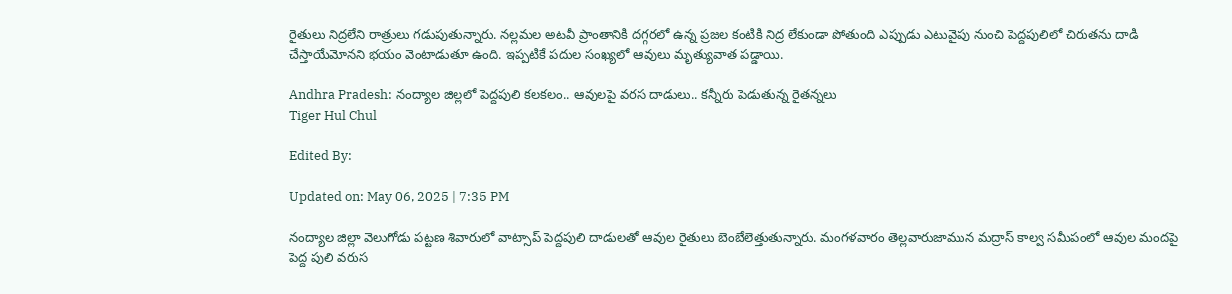రైతులు నిద్రలేని రాత్రులు గడుపుతున్నారు. నల్లమల అటవీ ప్రాంతానికి దగ్గరలో ఉన్న ప్రజల కంటికి నిద్ర లేకుండా పోతుంది ఎప్పుడు ఎటువైపు నుంచి పెద్దపులిలో చిరుతను దాడి చేస్తాయేమోనని భయం వెంటాడుతూ ఉంది. ఇప్పటికే పదుల సంఖ్యలో ఆవులు మృత్యువాత పడ్డాయి.

Andhra Pradesh: నంద్యాల జిల్లలో పెద్దపులి కలకలం.. ఆవులపై వరస దాడులు.. కన్నీరు పెడుతున్న రైతన్నలు
Tiger Hul Chul

Edited By:

Updated on: May 06, 2025 | 7:35 PM

నంద్యాల జిల్లా వెలుగోడు పట్టణ శివారులో వాట్సాప్ పెద్దపులి దాడులతో ఆవుల రైతులు బెంబేలెత్తుతున్నారు. మంగళవారం తెల్లవారుజామున మద్రాస్ కాల్వ సమీపంలో ఆవుల మందపై పెద్ద పులి వరుస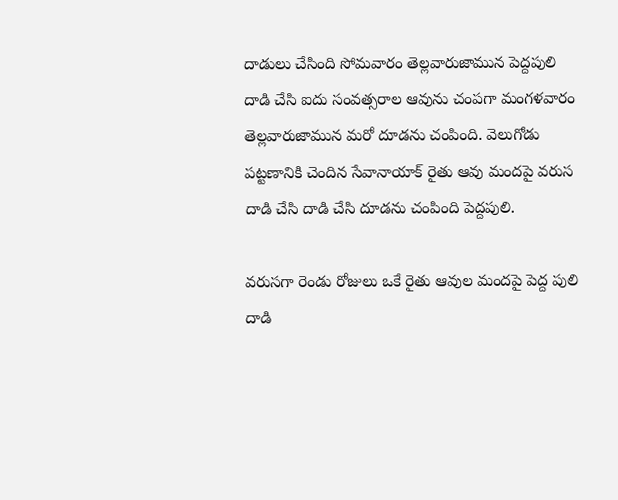దాడులు చేసింది సోమవారం తెల్లవారుజామున పెద్దపులి దాడి చేసి ఐదు సంవత్సరాల ఆవును చంపగా మంగళవారం తెల్లవారుజామున మరో దూడను చంపింది. వెలుగోడు పట్టణానికి చెందిన సేవానాయాక్ రైతు ఆవు మందపై వరుస దాడి చేసి దాడి చేసి దూడను చంపింది పెద్దపులి.

వరుసగా రెండు రోజులు ఒకే రైతు ఆవుల మందపై పెద్ద పులి దాడి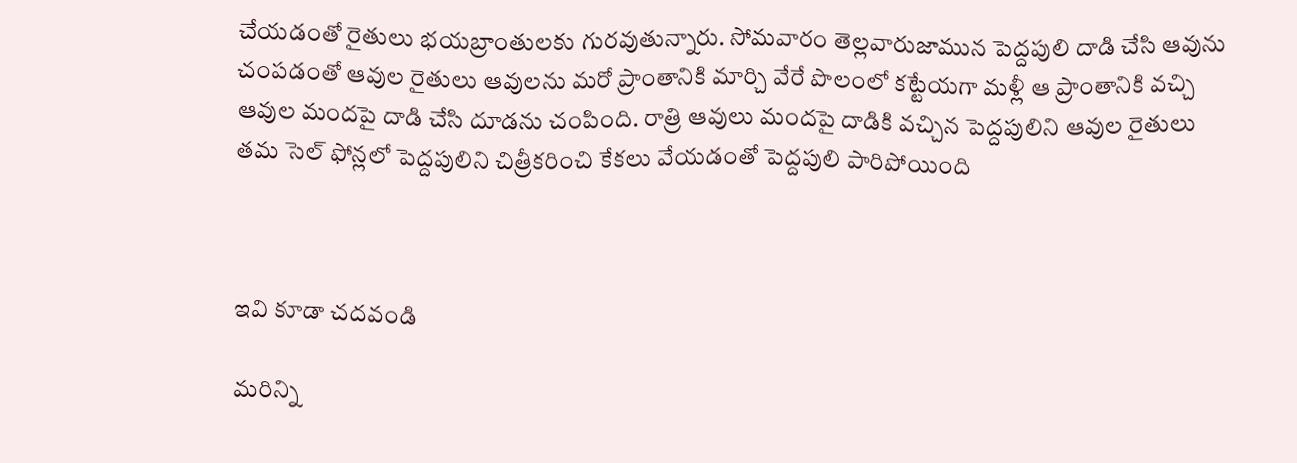చేయడంతో రైతులు భయబ్రాంతులకు గురవుతున్నారు. సోమవారం తెల్లవారుజామున పెద్దపులి దాడి చేసి ఆవును చంపడంతో ఆవుల రైతులు ఆవులను మరో ప్రాంతానికి మార్చి వేరే పొలంలో కట్టేయగా మళ్లీ ఆ ప్రాంతానికి వచ్చి ఆవుల మందపై దాడి చేసి దూడను చంపింది. రాత్రి ఆవులు మందపై దాడికి వచ్చిన పెద్దపులిని ఆవుల రైతులు తమ సెల్ ఫోన్లలో పెద్దపులిని చిత్రీకరించి కేకలు వేయడంతో పెద్దపులి పారిపోయింది



ఇవి కూడా చదవండి

మరిన్ని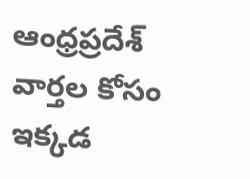ఆంధ్రప్రదేశ్ వార్తల కోసం ఇక్కడ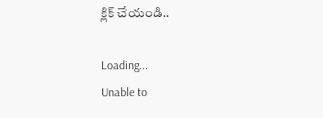క్లిక్ చేయండి..

Loading...
Unable to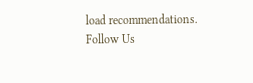load recommendations.
Follow Us